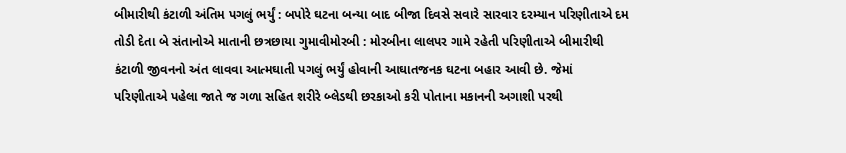બીમારીથી કંટાળી અંતિમ પગલું ભર્યું : બપોરે ઘટના બન્યા બાદ બીજા દિવસે સવારે સારવાર દરમ્યાન પરિણીતાએ દમ તોડી દેતા બે સંતાનોએ માતાની છત્રછાયા ગુમાવીમોરબી : મોરબીના લાલપર ગામે રહેતી પરિણીતાએ બીમારીથી કંટાળી જીવનનો અંત લાવવા આત્મઘાતી પગલું ભર્યું હોવાની આઘાતજનક ઘટના બહાર આવી છે. જેમાં પરિણીતાએ પહેલા જાતે જ ગળા સહિત શરીરે બ્લેડથી છરકાઓ કરી પોતાના મકાનની અગાશી પરથી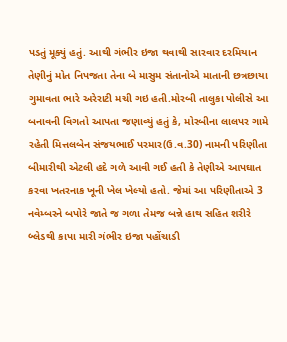પડતું મૂક્યું હતું. આથી ગંભીર ઇજા થવાથી સારવાર દરમિયાન તેણીનું મોત નિપજતા તેના બે માસુમ સંતાનોએ માતાની છત્રછાયા ગુમાવતા ભારે અરેરાટી મચી ગઇ હતી.મોરબી તાલુકા પોલીસે આ બનાવની વિગતો આપતા જણાવ્યું હતું કે, મોરબીના લાલપર ગામે રહેતી મિત્તલબેન સંજયભાઈ પરમાર(ઉ.વ.30) નામની પરિણીતા બીમારીથી એટલી હદે ગળે આવી ગઈ હતી કે તેણીએ આપઘાત કરવા ખતરનાક ખૂની ખેલ ખેલ્યો હતો. જેમાં આ પરિણીતાએ 3 નવેમ્બરને બપોરે જાતે જ ગળા તેમજ બન્ને હાથ સહિત શરીરે બ્લેડથી કાપા મારી ગંભીર ઇજા પહોંચાડી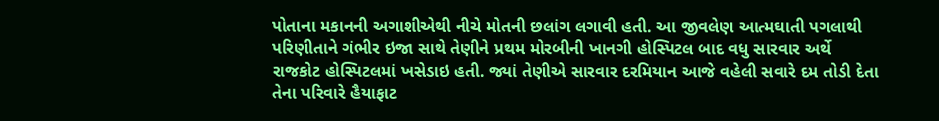પોતાના મકાનની અગાશીએથી નીચે મોતની છલાંગ લગાવી હતી. આ જીવલેણ આત્મઘાતી પગલાથી પરિણીતાને ગંભીર ઇજા સાથે તેણીને પ્રથમ મોરબીની ખાનગી હોસ્પિટલ બાદ વધુ સારવાર અર્થે રાજકોટ હોસ્પિટલમાં ખસેડાઇ હતી. જ્યાં તેણીએ સારવાર દરમિયાન આજે વહેલી સવારે દમ તોડી દેતા તેના પરિવારે હૈયાફાટ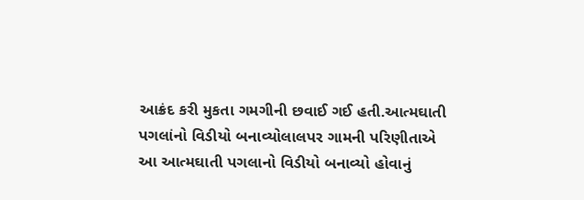આક્રંદ કરી મુકતા ગમગીની છવાઈ ગઈ હતી.આત્મઘાતી પગલાંનો વિડીયો બનાવ્યોલાલપર ગામની પરિણીતાએ આ આત્મઘાતી પગલાનો વિડીયો બનાવ્યો હોવાનું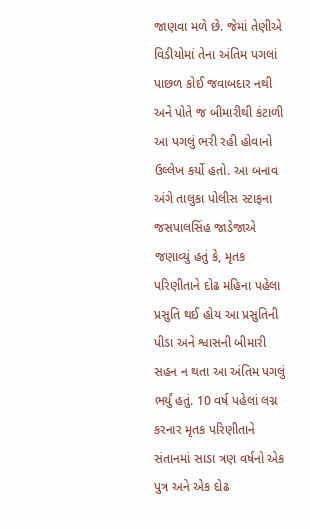જાણવા મળે છે. જેમાં તેણીએ વિડીયોમાં તેના અંતિમ પગલાં પાછળ કોઈ જવાબદાર નથી અને પોતે જ બીમારીથી કંટાળી આ પગલું ભરી રહી હોવાનો ઉલ્લેખ કર્યો હતો. આ બનાવ અંગે તાલુકા પોલીસ સ્ટાફના જસપાલસિંહ જાડેજાએ જણાવ્યું હતું કે, મૃતક પરિણીતાને દોઢ મહિના પહેલા પ્રસુતિ થઈ હોય આ પ્રસુતિની પીડા અને શ્વાસની બીમારી સહન ન થતા આ અંતિમ પગલું ભર્યું હતું. 10 વર્ષ પહેલાં લગ્ન કરનાર મૃતક પરિણીતાને સંતાનમાં સાડા ત્રણ વર્ષનો એક પુત્ર અને એક દોઢ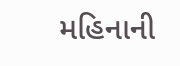મહિનાની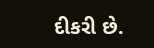દીકરી છે.